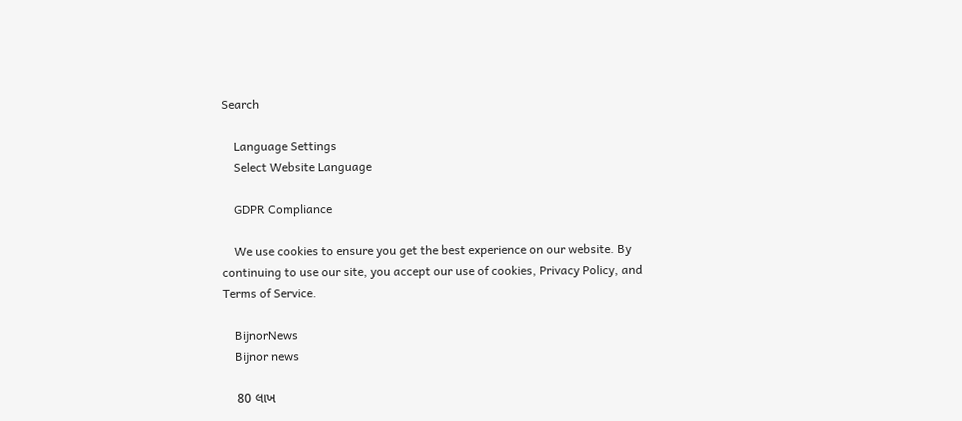Search

    Language Settings
    Select Website Language

    GDPR Compliance

    We use cookies to ensure you get the best experience on our website. By continuing to use our site, you accept our use of cookies, Privacy Policy, and Terms of Service.

    BijnorNews
    Bijnor news

    80 લાખ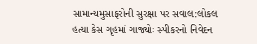સામાન્યમુસાફરોની સુરક્ષા પર સવાલ:લોકલ હત્યા કેસ ગૃહમાં ગાજ્યોઃ સ્પીકરનો નિવેદન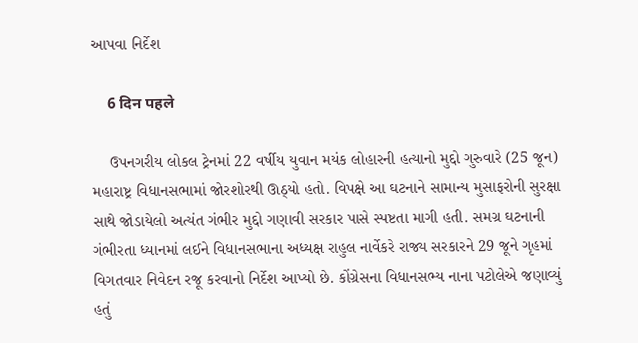આપવા નિર્દેશ

    6 दिन पहले

    ઉપનગરીય લોકલ ટ્રેનમાં 22 વર્ષીય યુવાન મયંક લોહારની હત્યાનો મુદ્દો ગુરુવારે (25 જૂન) મહારાષ્ટ્ર વિધાનસભામાં જોરશોરથી ઊઠ્યો હતો. વિપક્ષે આ ઘટનાને સામાન્ય મુસાફરોની સુરક્ષા સાથે જોડાયેલો અત્યંત ગંભીર મુદ્દો ગણાવી સરકાર પાસે સ્પષ્ટતા માગી હતી. સમગ્ર ઘટનાની ગંભીરતા ધ્યાનમાં લઈને વિધાનસભાના અધ્યક્ષ રાહુલ નાર્વેકરે રાજ્ય સરકારને 29 જૂને ગૃહમાં વિગતવાર નિવેદન રજૂ કરવાનો નિર્દેશ આપ્યો છે. કોંગ્રેસના વિધાનસભ્ય નાના પટોલેએ જણાવ્યું હતું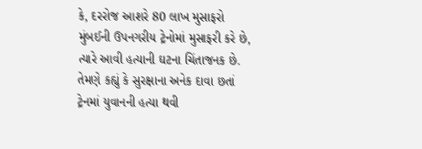કે, દરરોજ આશરે 80 લાખ મુસાફરો મુંબઈની ઉપનગરીય ટ્રેનોમાં મુસાફરી કરે છે, ત્યારે આવી હત્યાની ઘટના ચિંતાજનક છે. તેમણે કહ્યું કે સુરક્ષાના અનેક દાવા છતાં ટ્રેનમાં યુવાનની હત્યા થવી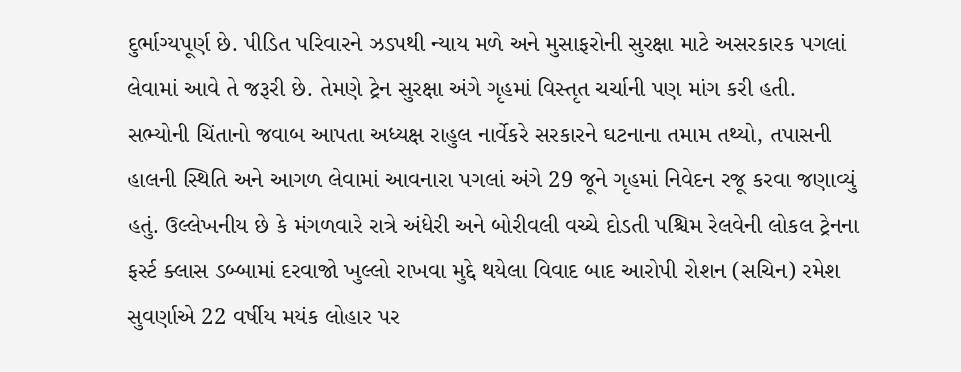દુર્ભાગ્યપૂર્ણ છે. પીડિત પરિવારને ઝડપથી ન્યાય મળે અને મુસાફરોની સુરક્ષા માટે અસરકારક પગલાં લેવામાં આવે તે જરૂરી છે. તેમણે ટ્રેન સુરક્ષા અંગે ગૃહમાં વિસ્તૃત ચર્ચાની પણ માંગ કરી હતી. સભ્યોની ચિંતાનો જવાબ આપતા અધ્યક્ષ રાહુલ નાર્વેકરે સરકારને ઘટનાના તમામ તથ્યો, તપાસની હાલની સ્થિતિ અને આગળ લેવામાં આવનારા પગલાં અંગે 29 જૂને ગૃહમાં નિવેદન રજૂ કરવા જણાવ્યું હતું. ઉલ્લેખનીય છે કે મંગળવારે રાત્રે અંધેરી અને બોરીવલી વચ્ચે દોડતી પશ્ચિમ રેલવેની લોકલ ટ્રેનના ફર્સ્ટ ક્લાસ ડબ્બામાં દરવાજો ખુલ્લો રાખવા મુદ્દે થયેલા વિવાદ બાદ આરોપી રોશન (સચિન) રમેશ સુવર્ણાએ 22 વર્ષીય મયંક લોહાર પર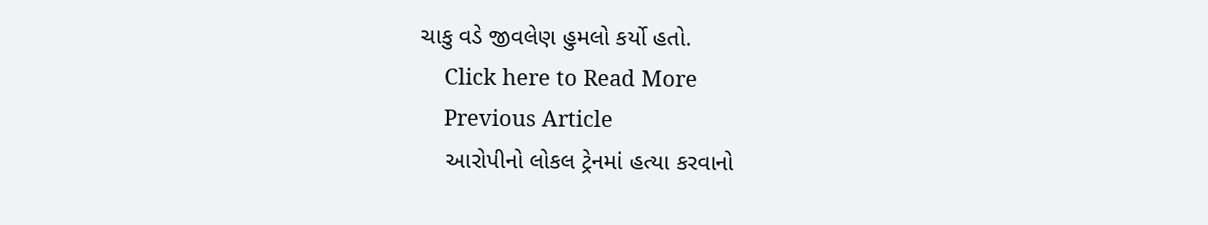ચાકુ વડે જીવલેણ હુમલો કર્યો હતો.
    Click here to Read More
    Previous Article
    આરોપીનો લોકલ ટ્રેનમાં હત્યા કરવાનો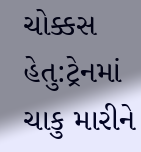ચોક્કસ હેતુ:ટ્રેનમાં ચાકુ મારીને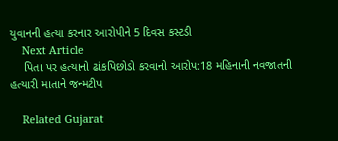યુવાનની હત્યા કરનાર આરોપીને 5 દિવસ કસ્ટડી
    Next Article
    પિતા પર હત્યાનો ઢાંકપિછોડો કરવાનો આરોપ:18 મહિનાની નવજાતની હત્યારી માતાને જન્મટીપ

    Related Gujarat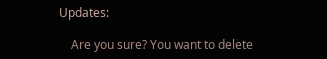Updates:

    Are you sure? You want to delete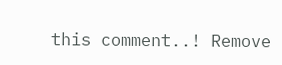this comment..! Remove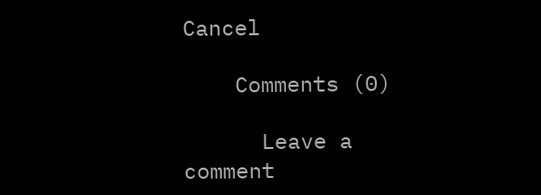Cancel

    Comments (0)

      Leave a comment